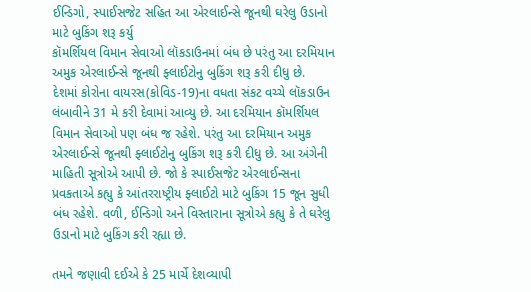ઈન્ડિગો, સ્પાઈસજેટ સહિત આ એરલાઈન્સે જૂનથી ઘરેલુ ઉડાનો માટે બુકિંગ શરૂ કર્યુ
કૉમર્શિયલ વિમાન સેવાઓ લૉકડાઉનમાં બંધ છે પરંતુ આ દરમિયાન અમુક એરલાઈન્સે જૂનથી ફ્લાઈટોનુ બુકિંગ શરૂ કરી દીધુ છે.
દેશમાં કોરોના વાયરસ(કોવિડ-19)ના વધતા સંકટ વચ્ચે લૉકડાઉન લંબાવીને 31 મે કરી દેવામાં આવ્યુ છે. આ દરમિયાન કૉમર્શિયલ વિમાન સેવાઓ પણ બંધ જ રહેશે. પરંતુ આ દરમિયાન અમુક એરલાઈન્સે જૂનથી ફ્લાઈટોનુ બુકિંગ શરૂ કરી દીધુ છે. આ અંગેની માહિતી સૂત્રોએ આપી છે. જો કે સ્પાઈસજેટ એરલાઈન્સના પ્રવકતાએ કહ્યુ કે આંતરરાષ્ટ્રીય ફ્લાઈટો માટે બુકિંગ 15 જૂન સુધી બંધ રહેશે. વળી, ઈન્ડિગો અને વિસ્તારાના સૂત્રોએ કહ્યુ કે તે ઘરેલુ ઉડાનો માટે બુકિંગ કરી રહ્યા છે.

તમને જણાવી દઈએ કે 25 માર્ચે દેશવ્યાપી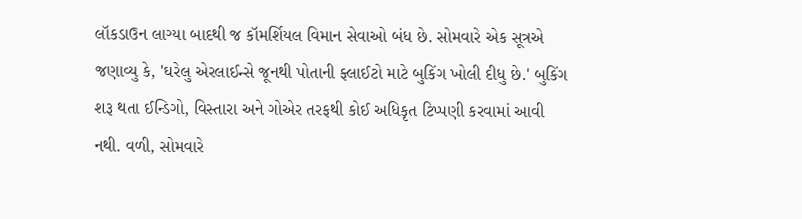લૉકડાઉન લાગ્યા બાદથી જ કૉમર્શિયલ વિમાન સેવાઓ બંધ છે. સોમવારે એક સૂત્રએ જણાવ્યુ કે, 'ઘરેલુ એરલાઈન્સે જૂનથી પોતાની ફ્લાઈટો માટે બુકિંગ ખોલી દીધુ છે.' બુકિંગ શરૂ થતા ઈન્ડિગો, વિસ્તારા અને ગોએર તરફથી કોઈ અધિકૃત ટિપ્પણી કરવામાં આવી નથી. વળી, સોમવારે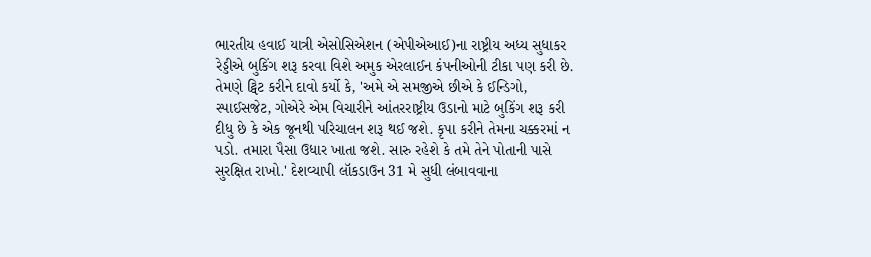ભારતીય હવાઈ યાત્રી એસોસિએશન (એપીએઆઈ)ના રાષ્ટ્રીય અધ્ય સુધાકર રેડ્ડીએ બુકિંગ શરૂ કરવા વિશે અમુક એરલાઈન કંપનીઓની ટીકા પણ કરી છે. તેમણે ટ્વિટ કરીને દાવો કર્યો કે, 'અમે એ સમજીએ છીએ કે ઈન્ડિગો, સ્પાઈસજેટ, ગોએરે એમ વિચારીને આંતરરાષ્ટ્રીય ઉડાનો માટે બુકિંગ શરૂ કરી દીધુ છે કે એક જૂનથી પરિચાલન શરૂ થઈ જશે. કૃપા કરીને તેમના ચક્કરમાં ન પડો. તમારા પૈસા ઉધાર ખાતા જશે. સારુ રહેશે કે તમે તેને પોતાની પાસે સુરક્ષિત રાખો.' દેશવ્યાપી લૉકડાઉન 31 મે સુધી લંબાવવાના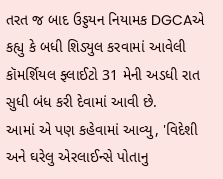તરત જ બાદ ઉડ્ડયન નિયામક DGCAએ કહ્યુ કે બધી શિડ્યુલ કરવામાં આવેલી કૉમર્શિયલ ફ્લાઈટો 31 મેની અડધી રાત સુધી બંધ કરી દેવામાં આવી છે.
આમાં એ પણ કહેવામાં આવ્યુ, 'વિદેશી અને ઘરેલુ એરલાઈન્સે પોતાનુ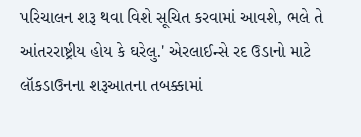પરિચાલન શરૂ થવા વિશે સૂચિત કરવામાં આવશે, ભલે તે આંતરરાષ્ટ્રીય હોય કે ઘરેલુ.' એરલાઈન્સે રદ ઉડાનો માટે લૉકડાઉનના શરૂઆતના તબક્કામાં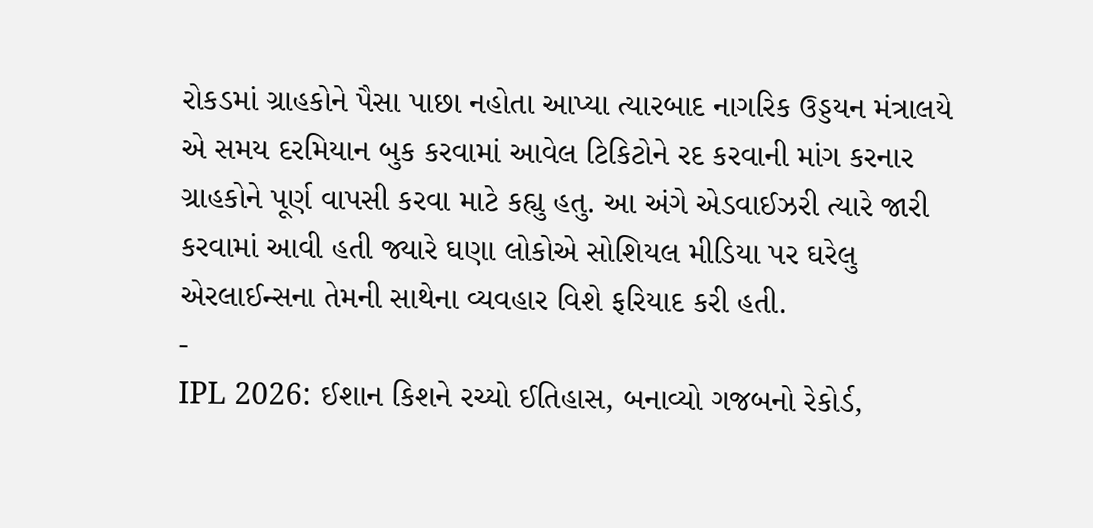રોકડમાં ગ્રાહકોને પૈસા પાછા નહોતા આપ્યા ત્યારબાદ નાગરિક ઉડ્ડયન મંત્રાલયે એ સમય દરમિયાન બુક કરવામાં આવેલ ટિકિટોને રદ કરવાની માંગ કરનાર ગ્રાહકોને પૂર્ણ વાપસી કરવા માટે કહ્યુ હતુ. આ અંગે એડવાઈઝરી ત્યારે જારી કરવામાં આવી હતી જ્યારે ઘણા લોકોએ સોશિયલ મીડિયા પર ઘરેલુ એરલાઈન્સના તેમની સાથેના વ્યવહાર વિશે ફરિયાદ કરી હતી.
-
IPL 2026: ઈશાન કિશને રચ્યો ઈતિહાસ, બનાવ્યો ગજબનો રેકોર્ડ,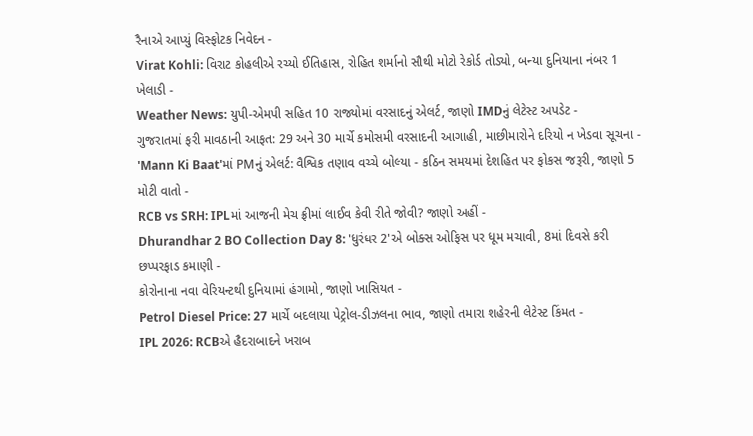રૈનાએ આપ્યું વિસ્ફોટક નિવેદન -
Virat Kohli: વિરાટ કોહલીએ રચ્યો ઈતિહાસ, રોહિત શર્માનો સૌથી મોટો રેકોર્ડ તોડ્યો, બન્યા દુનિયાના નંબર 1 ખેલાડી -
Weather News: યુપી-એમપી સહિત 10 રાજ્યોમાં વરસાદનું એલર્ટ, જાણો IMDનું લેટેસ્ટ અપડેટ -
ગુજરાતમાં ફરી માવઠાની આફત: 29 અને 30 માર્ચે કમોસમી વરસાદની આગાહી, માછીમારોને દરિયો ન ખેડવા સૂચના -
'Mann Ki Baat'માં PMનું એલર્ટ: વૈશ્વિક તણાવ વચ્ચે બોલ્યા - કઠિન સમયમાં દેશહિત પર ફોકસ જરૂરી, જાણો 5 મોટી વાતો -
RCB vs SRH: IPLમાં આજની મેચ ફ્રીમાં લાઈવ કેવી રીતે જોવી? જાણો અહીં -
Dhurandhar 2 BO Collection Day 8: 'ધુરંધર 2'એ બોક્સ ઓફિસ પર ધૂમ મચાવી, 8માં દિવસે કરી છપ્પરફાડ કમાણી -
કોરોનાના નવા વેરિયન્ટથી દુનિયામાં હંગામો, જાણો ખાસિયત -
Petrol Diesel Price: 27 માર્ચે બદલાયા પેટ્રોલ-ડીઝલના ભાવ, જાણો તમારા શહેરની લેટેસ્ટ કિંમત -
IPL 2026: RCBએ હૈદરાબાદને ખરાબ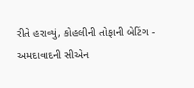રીતે હરાવ્યું, કોહલીની તોફાની બેટિંગ -
અમદાવાદની સીએન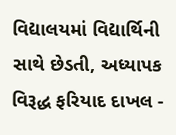વિદ્યાલયમાં વિદ્યાર્થિની સાથે છેડતી, અધ્યાપક વિરૂદ્ધ ફરિયાદ દાખલ -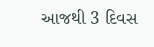આજથી 3 દિવસ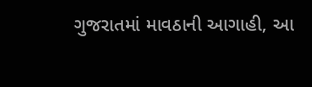ગુજરાતમાં માવઠાની આગાહી, આ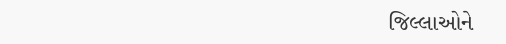જિલ્લાઓને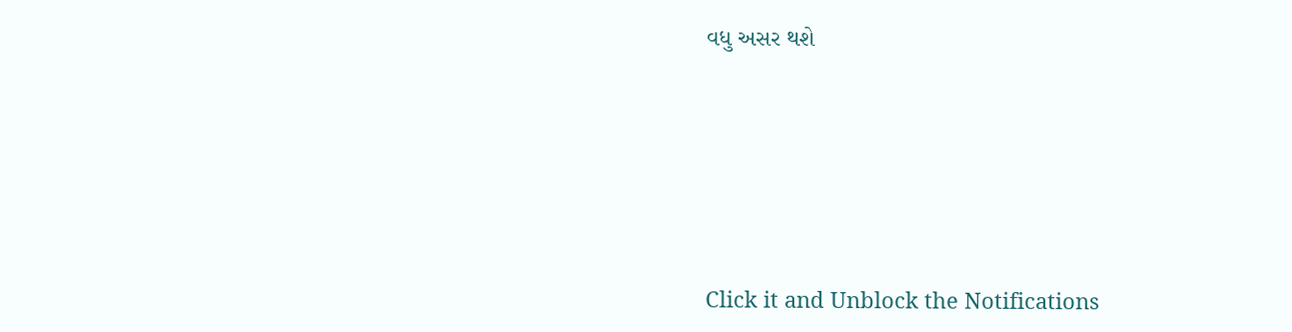વધુ અસર થશે








Click it and Unblock the Notifications